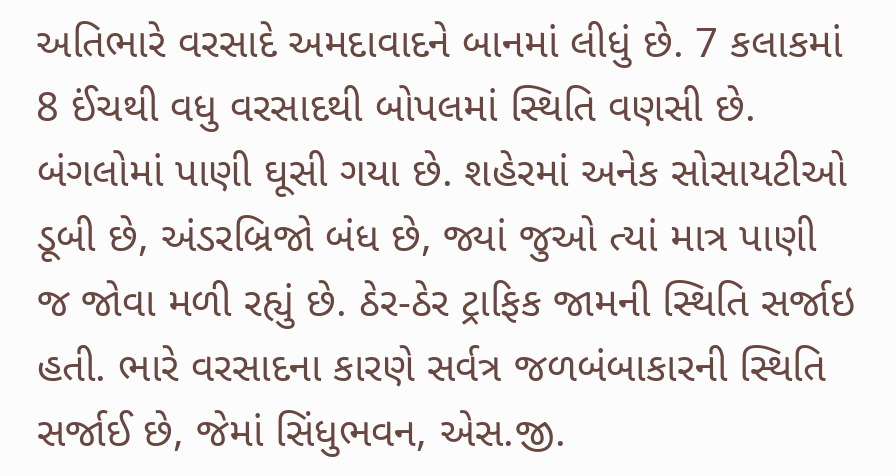અતિભારે વરસાદે અમદાવાદને બાનમાં લીધું છે. 7 કલાકમાં 8 ઈંચથી વધુ વરસાદથી બોપલમાં સ્થિતિ વણસી છે. બંગલોમાં પાણી ઘૂસી ગયા છે. શહેરમાં અનેક સોસાયટીઓ ડૂબી છે, અંડરબ્રિજો બંધ છે, જ્યાં જુઓ ત્યાં માત્ર પાણી જ જોવા મળી રહ્યું છે. ઠેર-ઠેર ટ્રાફિક જામની સ્થિતિ સર્જાઇ હતી. ભારે વરસાદના કારણે સર્વત્ર જળબંબાકારની સ્થિતિ સર્જાઈ છે, જેમાં સિંધુભવન, એસ.જી.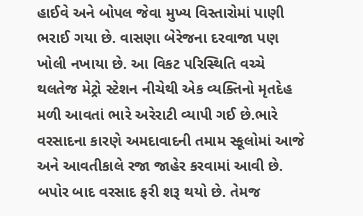હાઈવે અને બોપલ જેવા મુખ્ય વિસ્તારોમાં પાણી ભરાઈ ગયા છે. વાસણા બેરેજના દરવાજા પણ ખોલી નખાયા છે. આ વિકટ પરિસ્થિતિ વચ્ચે થલતેજ મેટ્રો સ્ટેશન નીચેથી એક વ્યક્તિનો મૃતદેહ મળી આવતાં ભારે અરેરાટી વ્યાપી ગઈ છે.ભારે વરસાદના કારણે અમદાવાદની તમામ સ્કૂલોમાં આજે અને આવતીકાલે રજા જાહેર કરવામાં આવી છે. બપોર બાદ વરસાદ ફરી શરૂ થયો છે. તેમજ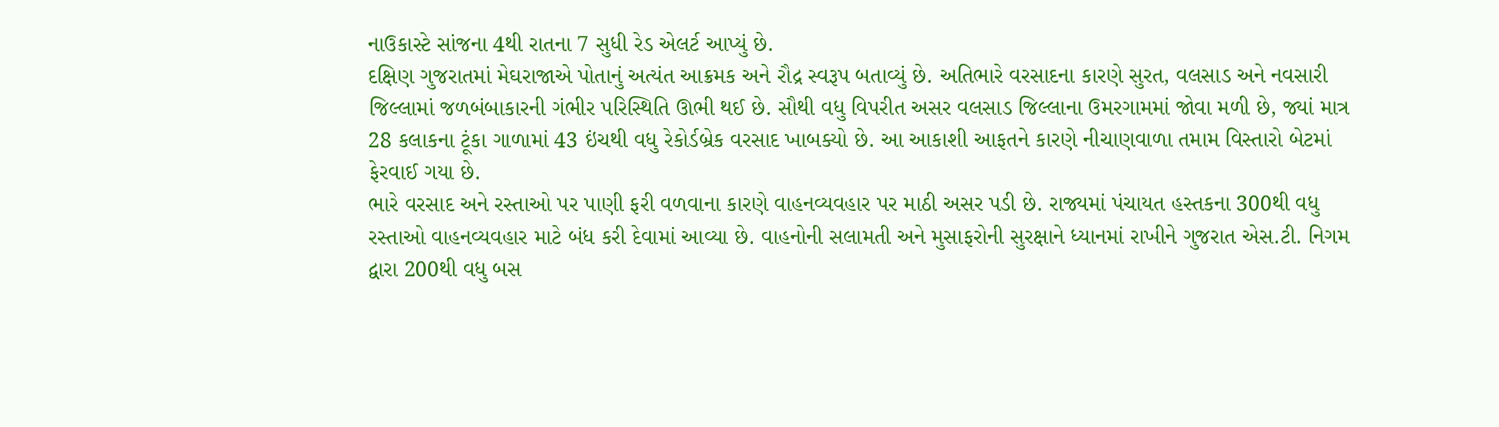નાઉકાસ્ટે સાંજના 4થી રાતના 7 સુધી રેડ એલર્ટ આપ્યું છે.
દક્ષિણ ગુજરાતમાં મેઘરાજાએ પોતાનું અત્યંત આક્રમક અને રૌદ્ર સ્વરૂપ બતાવ્યું છે. અતિભારે વરસાદના કારણે સુરત, વલસાડ અને નવસારી જિલ્લામાં જળબંબાકારની ગંભીર પરિસ્થિતિ ઊભી થઈ છે. સૌથી વધુ વિપરીત અસર વલસાડ જિલ્લાના ઉમરગામમાં જોવા મળી છે, જ્યાં માત્ર 28 કલાકના ટૂંકા ગાળામાં 43 ઇંચથી વધુ રેકોર્ડબ્રેક વરસાદ ખાબક્યો છે. આ આકાશી આફતને કારણે નીચાણવાળા તમામ વિસ્તારો બેટમાં ફેરવાઈ ગયા છે.
ભારે વરસાદ અને રસ્તાઓ પર પાણી ફરી વળવાના કારણે વાહનવ્યવહાર પર માઠી અસર પડી છે. રાજ્યમાં પંચાયત હસ્તકના 300થી વધુ રસ્તાઓ વાહનવ્યવહાર માટે બંધ કરી દેવામાં આવ્યા છે. વાહનોની સલામતી અને મુસાફરોની સુરક્ષાને ધ્યાનમાં રાખીને ગુજરાત એસ.ટી. નિગમ દ્વારા 200થી વધુ બસ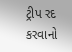ટ્રીપ રદ કરવાનો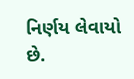નિર્ણય લેવાયો છે.